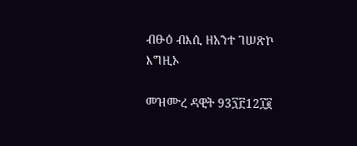ብፁዕ ብእሲ ዘአንተ ገሠጽኮ እግዚኦ

መዝሙረ ዳዊት 93፺፫12፲፪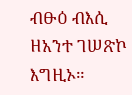ብፁዕ ብእሲ ዘአንተ ገሠጽኮ እግዚኦ።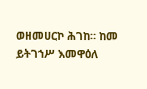ወዘመሀርኮ ሕገከ። ከመ ይትገኀሥ እመዋዕለ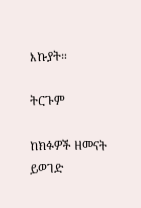እኩያት።

ትርጉም

ከክፉዎች ዘመናት ይወገድ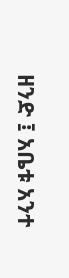ዘንድ ፤ አቤቱ አንተ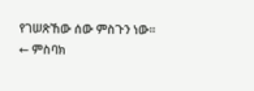የገሠጽኸው ሰው ምስጉን ነው።
← ምስባክ